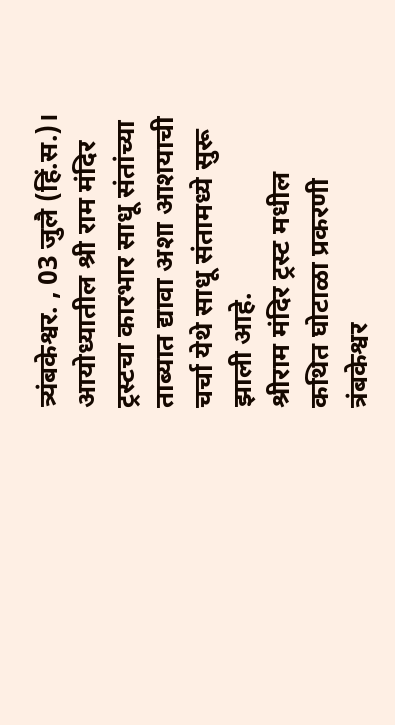त्र्यंबकेश्वर. , 03 जुलै (हिं.स.)।
आयोध्यातील श्री राम मंदिर ट्रस्टचा कारभार साधू संतांच्या ताब्यात द्यावा अशा आशयाची चर्चा येथे साधू संतामध्ये सुरू झाली आहे.
श्रीराम मंदिर ट्रस्ट मधील कथित घोटाळा प्रकरणी त्रंबकेश्वर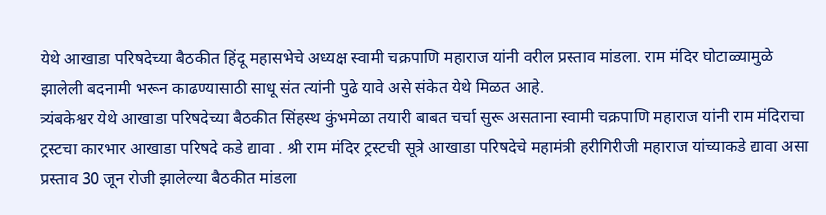येथे आखाडा परिषदेच्या बैठकीत हिंदू महासभेचे अध्यक्ष स्वामी चक्रपाणि महाराज यांनी वरील प्रस्ताव मांडला. राम मंदिर घोटाळ्यामुळे झालेली बदनामी भरून काढण्यासाठी साधू संत त्यांनी पुढे यावे असे संकेत येथे मिळत आहे.
त्र्यंबकेश्वर येथे आखाडा परिषदेच्या बैठकीत सिंहस्थ कुंभमेळा तयारी बाबत चर्चा सुरू असताना स्वामी चक्रपाणि महाराज यांनी राम मंदिराचा ट्रस्टचा कारभार आखाडा परिषदे कडे द्यावा . श्री राम मंदिर ट्रस्टची सूत्रे आखाडा परिषदेचे महामंत्री हरीगिरीजी महाराज यांच्याकडे द्यावा असा
प्रस्ताव 30 जून रोजी झालेल्या बैठकीत मांडला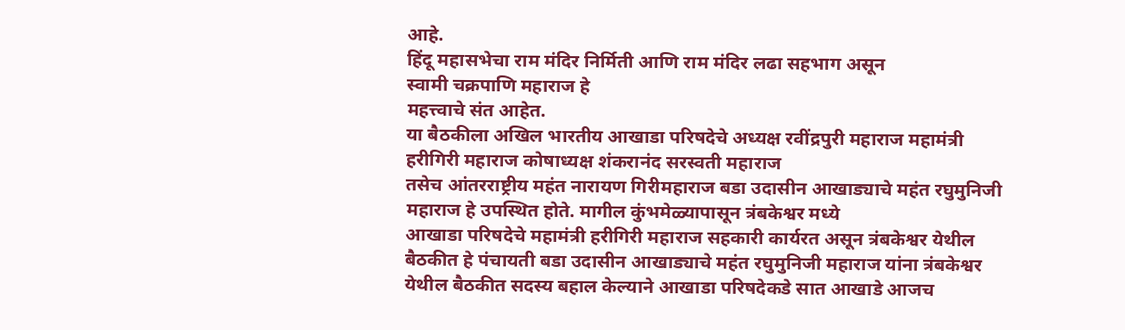आहे.
हिंदू महासभेचा राम मंदिर निर्मिती आणि राम मंदिर लढा सहभाग असून
स्वामी चक्रपाणि महाराज हे
महत्त्वाचे संत आहेत.
या बैठकीला अखिल भारतीय आखाडा परिषदेचे अध्यक्ष रवींद्रपुरी महाराज महामंत्री हरीगिरी महाराज कोषाध्यक्ष शंकरानंद सरस्वती महाराज
तसेच आंतरराष्ट्रीय महंत नारायण गिरीमहाराज बडा उदासीन आखाड्याचे महंत रघुमुनिजी महाराज हे उपस्थित होते. मागील कुंभमेळ्यापासून त्रंबकेश्वर मध्ये
आखाडा परिषदेचे महामंत्री हरीगिरी महाराज सहकारी कार्यरत असून त्रंबकेश्वर येथील बैठकीत हे पंचायती बडा उदासीन आखाड्याचे महंत रघुमुनिजी महाराज यांना त्रंबकेश्वर येथील बैठकीत सदस्य बहाल केल्याने आखाडा परिषदेकडे सात आखाडे आजच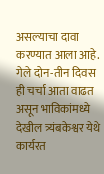असल्याचा दावा करण्यात आला आहे.
गेले दोन-तीन दिवस ही चर्चा आता वाढत असून भाविकांमध्ये देखील त्र्यंबकेश्वर येथे कार्यरत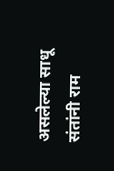असलेल्या साधू संतांनी राम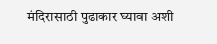मंदिरासाठी पुढाकार घ्यावा अशी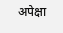अपेक्षा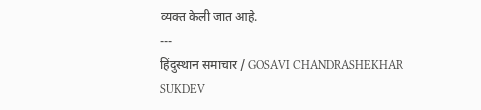व्यक्त केली जात आहे.
---
हिंदुस्थान समाचार / GOSAVI CHANDRASHEKHAR SUKDEV